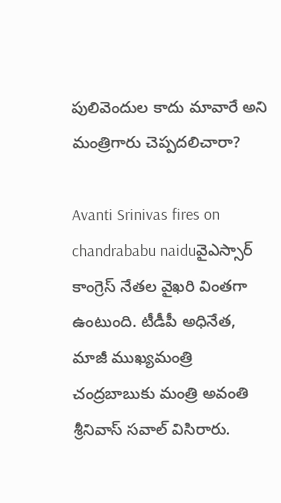పులివెందుల కాదు మావారే అని మంత్రిగారు చెప్పదలిచారా?

Avanti Srinivas fires on chandrababu naiduవైఎస్సార్ కాంగ్రెస్ నేతల వైఖరి వింతగా ఉంటుంది. టీడీపీ అధినేత, మాజీ ముఖ్యమంత్రి చంద్రబాబుకు మంత్రి అవంతి శ్రీనివాస్ సవాల్‌ విసిరారు.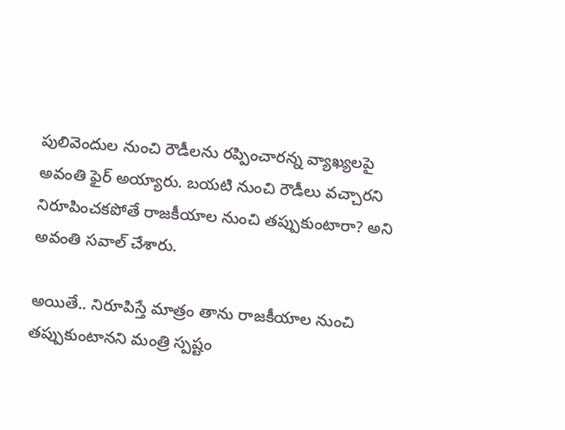పులివెందుల నుంచి రౌడీలను రప్పించారన్న వ్యాఖ్యలపై అవంతి ఫైర్‌ అయ్యారు. బయటి నుంచి రౌడీలు వచ్చారని నిరూపించకపోతే రాజకీయాల నుంచి తప్పుకుంటారా? అని అవంతి సవాల్ చేశారు.

అయితే.. నిరూపిస్తే మాత్రం తాను రాజకీయాల నుంచి తప్పుకుంటానని మంత్రి స్పష్టం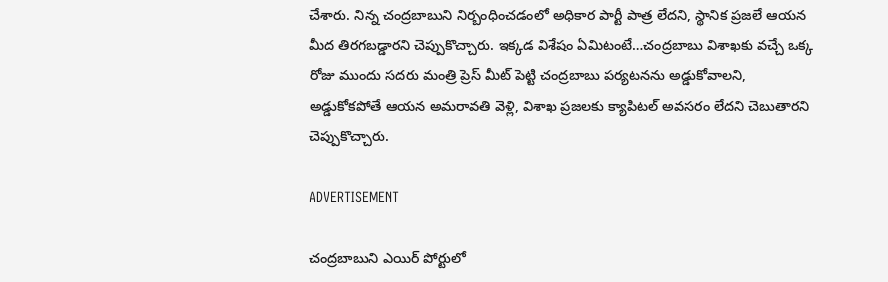చేశారు. నిన్న చంద్రబాబుని నిర్బంధించడంలో అధికార పార్టీ పాత్ర లేదని, స్థానిక ప్రజలే ఆయన మీద తిరగబడ్డారని చెప్పుకొచ్చారు. ఇక్కడ విశేషం ఏమిటంటే…చంద్రబాబు విశాఖకు వచ్చే ఒక్క రోజు ముందు సదరు మంత్రి ప్రెస్ మీట్ పెట్టి చంద్రబాబు పర్యటనను అడ్డుకోవాలని, అడ్డుకోకపోతే ఆయన అమరావతి వెళ్లి, విశాఖ ప్రజలకు క్యాపిటల్ అవసరం లేదని చెబుతారని చెప్పుకొచ్చారు.

ADVERTISEMENT

చంద్రబాబుని ఎయిర్ పోర్టులో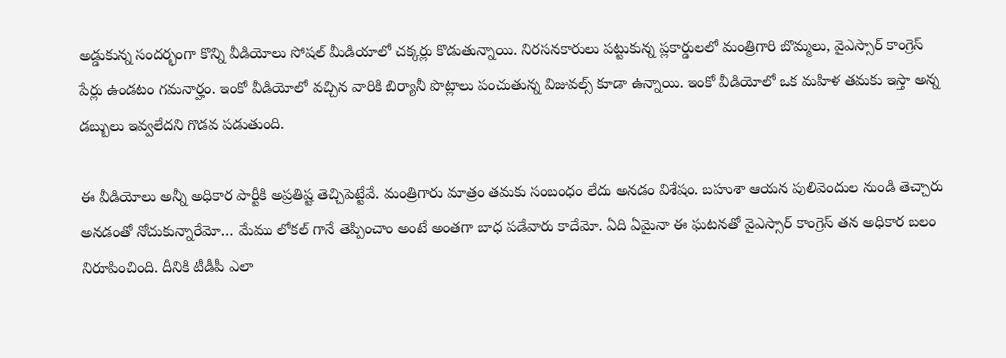అడ్డుకున్న సందర్భంగా కొన్ని వీడియోలు సోషల్ మీడియాలో చక్కర్లు కొడుతున్నాయి. నిరసనకారులు పట్టుకున్న ప్లకార్డులలో మంత్రిగారి బొమ్మలు, వైఎస్సార్ కాంగ్రెస్ పేర్లు ఉండటం గమనార్హం. ఇంకో వీడియోలో వచ్చిన వారికి బిర్యానీ పొట్లాలు పంచుతున్న విజువల్స్ కూడా ఉన్నాయి. ఇంకో వీడియోలో ఒక మహిళ తమకు ఇస్తా అన్న డబ్బులు ఇవ్వలేదని గొడవ పడుతుంది.

ఈ వీడియోలు అన్నీ అధికార పార్టీకి అప్రతిష్ట తెచ్చిపెట్టేవే. మంత్రిగారు మాత్రం తమకు సంబంధం లేదు అనడం విశేషం. బహుశా ఆయన పులివెందుల నుండి తెచ్చారు అనడంతో నోచుకున్నారేమో… మేము లోకల్ గానే తెప్పించాం అంటే అంతగా బాధ పడేవారు కాదేమో. ఏది ఏమైనా ఈ ఘటనతో వైఎస్సార్ కాంగ్రెస్ తన అధికార బలం నిరూపించింది. దీనికి టీడీపీ ఎలా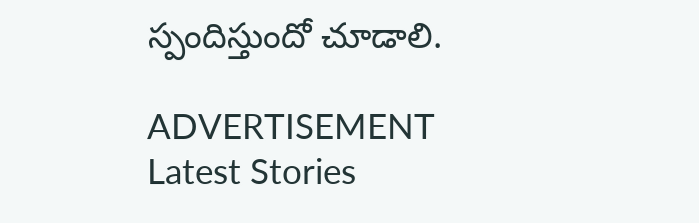స్పందిస్తుందో చూడాలి.

ADVERTISEMENT
Latest Stories